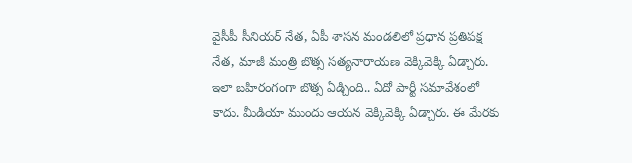వైసీపీ సీనియర్ నేత, ఏపీ శాసన మండలిలో ప్రధాన ప్రతిపక్ష నేత, మాజీ మంత్రి బొత్స సత్యనారాయణ వెక్కివెక్కి ఏడ్చారు. ఇలా బహిరంగంగా బొత్స ఏడ్చింది.. ఏదో పార్టీ సమావేశంలో కాదు. మీడియా ముందు ఆయన వెక్కివెక్కి ఏడ్చారు. ఈ మేరకు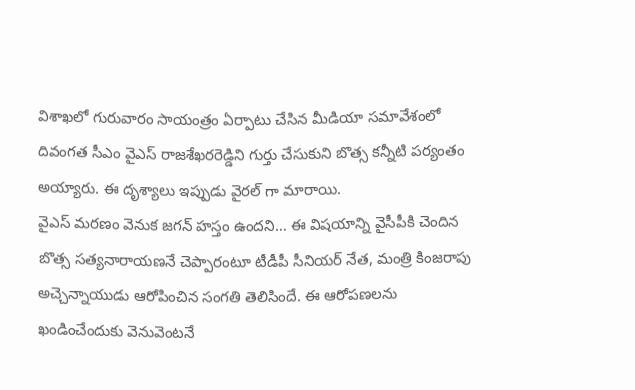విశాఖలో గురువారం సాయంత్రం ఏర్పాటు చేసిన మీడియా సమావేశంలో దివంగత సీఎం వైఎస్ రాజశేఖరరెడ్డిని గుర్తు చేసుకుని బొత్స కన్నీటి పర్యంతం అయ్యారు. ఈ దృశ్యాలు ఇప్పుడు వైరల్ గా మారాయి.
వైఎస్ మరణం వెనుక జగన్ హస్తం ఉందని… ఈ విషయాన్ని వైసీపీకి చెందిన బొత్స సత్యనారాయణనే చెప్పారంటూ టీడీపీ సీనియర్ నేత, మంత్రి కింజరాపు అచ్చెన్నాయుడు ఆరోపించిన సంగతి తెలిసిందే. ఈ ఆరోపణలను ఖండించేందుకు వెనువెంటనే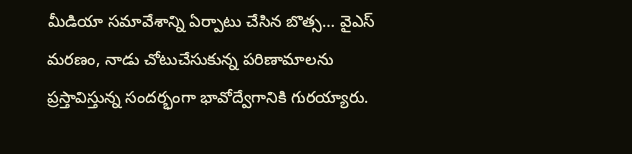మీడియా సమావేశాన్ని ఏర్పాటు చేసిన బొత్స… వైఎస్ మరణం, నాడు చోటుచేసుకున్న పరిణామాలను ప్రస్తావిస్తున్న సందర్భంగా భావోద్వేగానికి గురయ్యారు.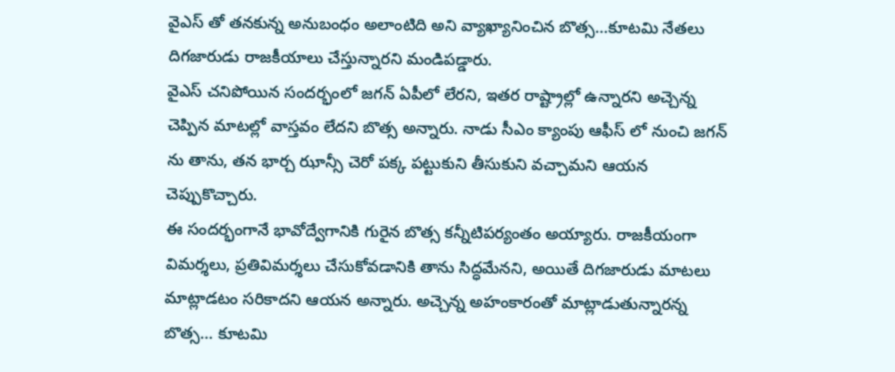వైఎస్ తో తనకున్న అనుబంధం అలాంటిది అని వ్యాఖ్యానించిన బొత్స…కూటమి నేతలు దిగజారుడు రాజకీయాలు చేస్తున్నారని మండిపడ్డారు.
వైఎస్ చనిపోయిన సందర్భంలో జగన్ ఏపీలో లేరని, ఇతర రాష్ట్రాల్లో ఉన్నారని అచ్చెన్న చెప్పిన మాటల్లో వాస్తవం లేదని బొత్స అన్నారు. నాడు సీఎం క్యాంపు ఆఫీస్ లో నుంచి జగన్ ను తాను, తన భార్చ ఝాన్సీ చెరో పక్క పట్టుకుని తీసుకుని వచ్చామని ఆయన చెప్పుకొచ్చారు.
ఈ సందర్భంగానే భావోద్వేగానికి గురైన బొత్స కన్నీటిపర్యంతం అయ్యారు. రాజకీయంగా విమర్శలు, ప్రతివిమర్శలు చేసుకోవడానికి తాను సిద్ధమేనని, అయితే దిగజారుడు మాటలు మాట్లాడటం సరికాదని ఆయన అన్నారు. అచ్చెన్న అహంకారంతో మాట్లాడుతున్నారన్న బొత్స… కూటమి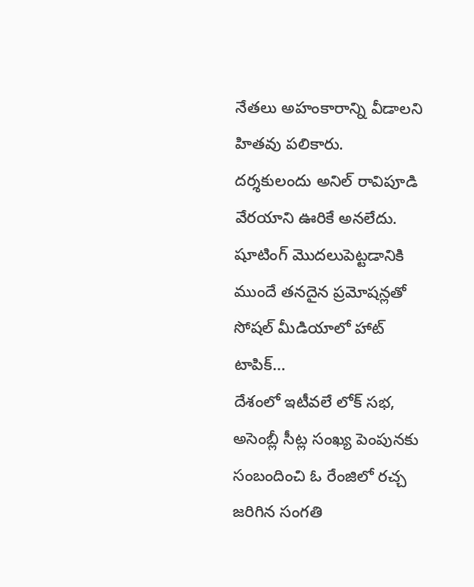నేతలు అహంకారాన్ని వీడాలని హితవు పలికారు.
దర్శకులందు అనిల్ రావిపూడి వేరయాని ఊరికే అనలేదు. షూటింగ్ మొదలుపెట్టడానికి ముందే తనదైన ప్రమోషన్లతో సోషల్ మీడియాలో హాట్ టాపిక్…
దేశంలో ఇటీవలే లోక్ సభ, అసెంబ్లీ సీట్ల సంఖ్య పెంపునకు సంబందించి ఓ రేంజిలో రచ్చ జరిగిన సంగతి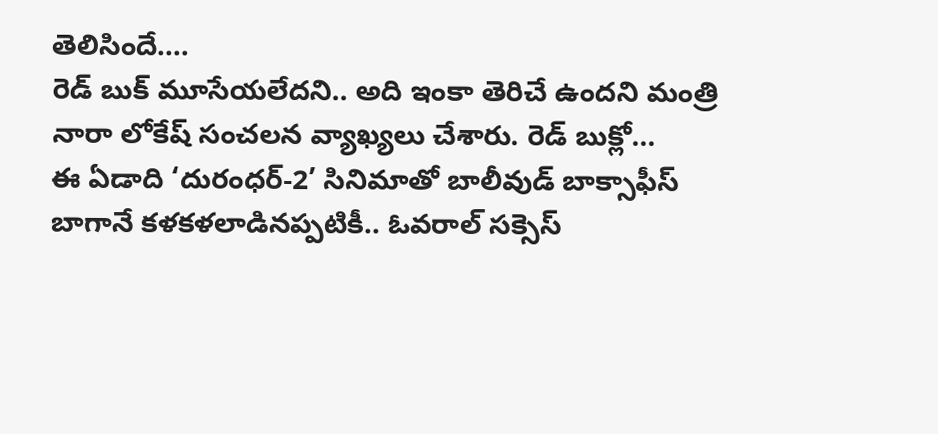తెలిసిందే.…
రెడ్ బుక్ మూసేయలేదని.. అది ఇంకా తెరిచే ఉందని మంత్రి నారా లోకేష్ సంచలన వ్యాఖ్యలు చేశారు. రెడ్ బుక్లో…
ఈ ఏడాది ‘దురంధర్-2’ సినిమాతో బాలీవుడ్ బాక్సాఫీస్ బాగానే కళకళలాడినప్పటికీ.. ఓవరాల్ సక్సెస్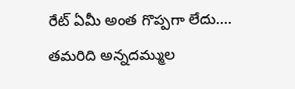రేట్ ఏమీ అంత గొప్పగా లేదు.…
తమరిది అన్నదమ్ముల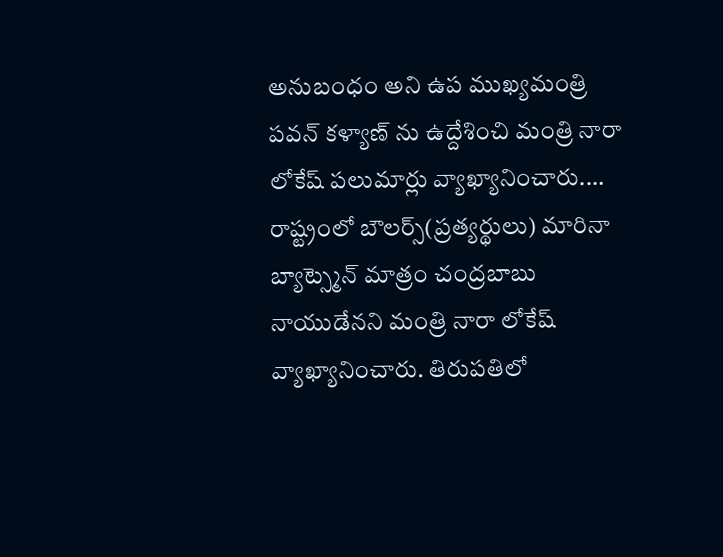అనుబంధం అని ఉప ముఖ్యమంత్రి పవన్ కళ్యాణ్ ను ఉద్దేశించి మంత్రి నారా లోకేష్ పలుమార్లు వ్యాఖ్యానించారు.…
రాష్ట్రంలో బౌలర్స్(ప్రత్యర్థులు) మారినా బ్యాట్స్మెన్ మాత్రం చంద్రబాబు నాయుడేనని మంత్రి నారా లోకేష్ వ్యాఖ్యానించారు. తిరుపతిలో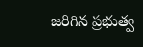జరిగిన ప్రభుత్వ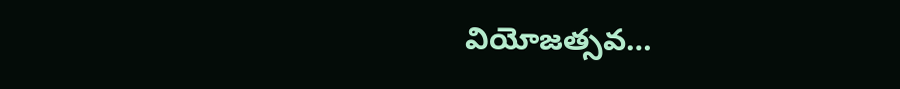వియోజత్సవ…